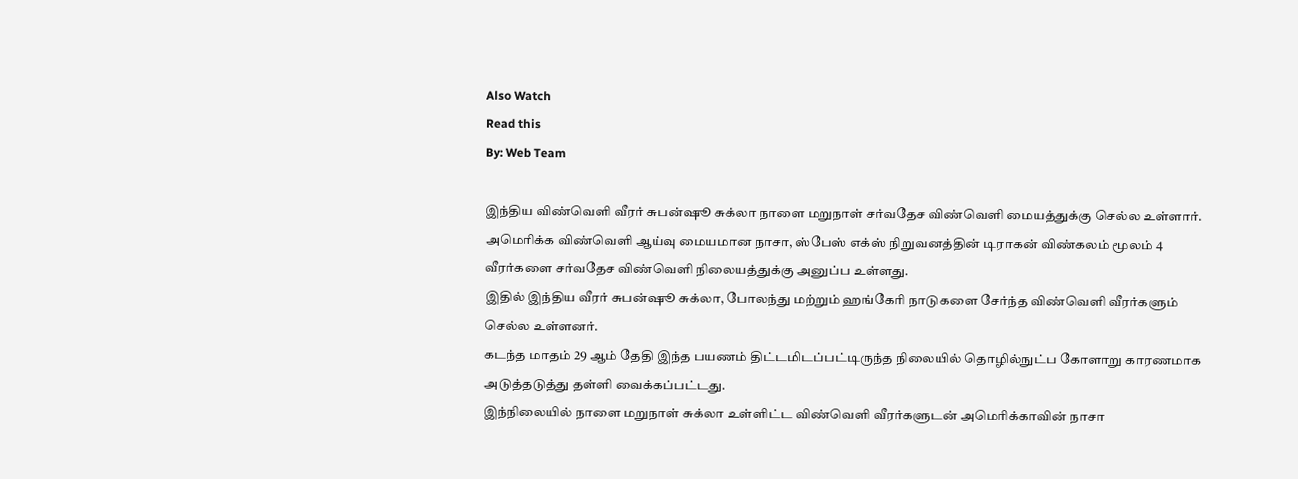Also Watch
Read this
By: Web Team

இந்திய விண்வௌி வீரர் சுபன்ஷூ சுக்லா நாளை மறுநாள் சர்வதேச விண்வௌி மையத்துக்கு செல்ல உள்ளார்.
அமெரிக்க விண்வௌி ஆய்வு மையமான நாசா, ஸ்பேஸ் எக்ஸ் நிறுவனத்தின் டிராகன் விண்கலம் மூலம் 4 வீரர்களை சர்வதேச விண்வௌி நிலையத்துக்கு அனுப்ப உள்ளது.
இதில் இந்திய வீரர் சுபன்ஷூ சுக்லா, போலந்து மற்றும் ஹங்கேரி நாடுகளை சேர்ந்த விண்வௌி வீரர்களும் செல்ல உள்ளனர்.
கடந்த மாதம் 29 ஆம் தேதி இந்த பயணம் திட்டமிடப்பட்டிருந்த நிலையில் தொழில்நுட்ப கோளாறு காரணமாக அடுத்தடுத்து தள்ளி வைக்கப்பட்டது.
இந்நிலையில் நாளை மறுநாள் சுக்லா உள்ளிட்ட விண்வௌி வீரர்களுடன் அமெரிக்காவின் நாசா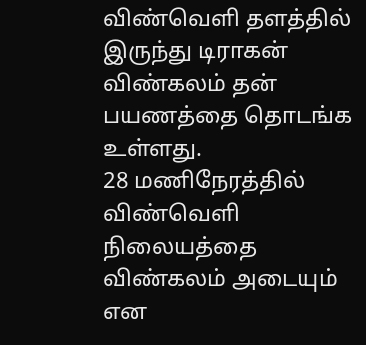விண்வௌி தளத்தில் இருந்து டிராகன் விண்கலம் தன் பயணத்தை தொடங்க உள்ளது.
28 மணிநேரத்தில் விண்வெளி நிலையத்தை விண்கலம் அடையும் என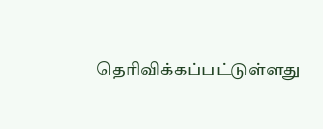தெரிவிக்கப்பட்டுள்ளது